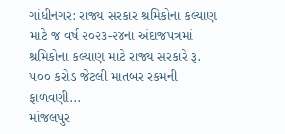ગાંધીનગર: રાજ્ય સરકાર શ્રમિકોના કલ્યાણ માટે જ વર્ષ ૨૦૨૩-૨૪ના અંદાજપત્રમાં શ્રમિકોના કલ્યાણ માટે રાજ્ય સરકારે રૂ. ૫૦૦ કરોડ જેટલી માતબર રકમની ફાળવણી...
માંજલપુર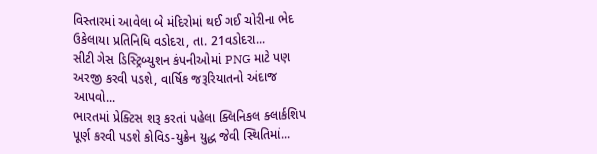વિસ્તારમાં આવેલા બે મંદિરોમાં થઈ ગઈ ચોરીના ભેદ ઉકેલાયા પ્રતિનિધિ વડોદરા, તા. 21વડોદરા...
સીટી ગેસ ડિસ્ટ્રિબ્યુશન કંપનીઓમાં PNG માટે પણ અરજી કરવી પડશે, વાર્ષિક જરૂરિયાતનો અંદાજ આપવો...
ભારતમાં પ્રેક્ટિસ શરૂ કરતાં પહેલા ક્લિનિકલ ક્લાર્કશિપ પૂર્ણ કરવી પડશે કોવિડ-યુક્રેન યુદ્ધ જેવી સ્થિતિમાં...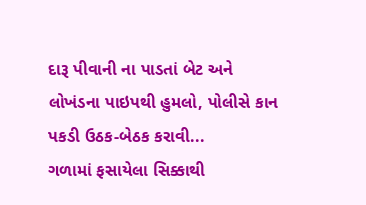દારૂ પીવાની ના પાડતાં બેટ અને લોખંડના પાઇપથી હુમલો, પોલીસે કાન પકડી ઉઠક-બેઠક કરાવી...
ગળામાં ફસાયેલા સિક્કાથી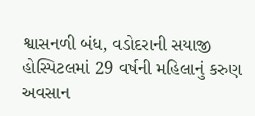શ્વાસનળી બંધ, વડોદરાની સયાજી હોસ્પિટલમાં 29 વર્ષની મહિલાનું કરુણ અવસાન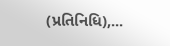(પ્રતિનિધિ),...